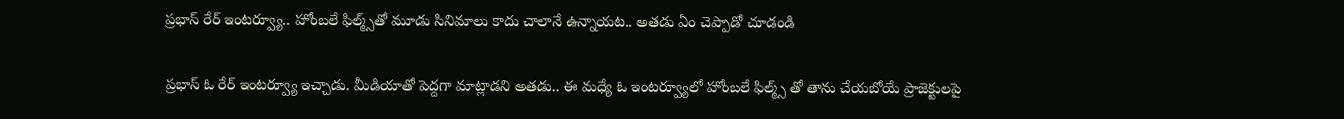ప్రభాస్‌ రేర్ ఇంటర్వ్యూ.. హోంబలే ఫిల్మ్స్‌తో మూడు సినిమాలు కాదు చాలానే ఉన్నాయట.. అతడు ఏం చెప్పాడో చూడండి

ప్రభాస్ ఓ రేర్ ఇంటర్వ్యూ ఇచ్చాడు. మీడియాతో పెద్దగా మాట్లాడని అతడు.. ఈ మధ్యే ఓ ఇంటర్వ్యూలో హోంబలే ఫిల్మ్స్ తో తాను చేయబోయే ప్రాజెక్టులపై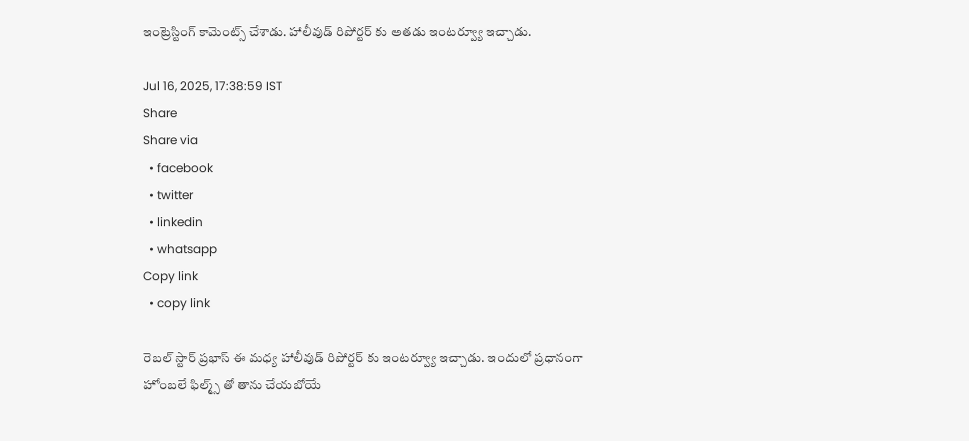ఇంట్రెస్టింగ్ కామెంట్స్ చేశాడు. హాలీవుడ్ రిపోర్టర్ కు అతడు ఇంటర్వ్యూ ఇచ్చాడు.

Jul 16, 2025, 17:38:59 IST
Share
Share via
  • facebook
  • twitter
  • linkedin
  • whatsapp
Copy link
  • copy link

రెబల్ స్టార్ ప్రభాస్ ఈ మధ్య హాలీవుడ్ రిపోర్టర్ కు ఇంటర్వ్యూ ఇచ్చాడు. ఇందులో ప్రధానంగా హోంబలే ఫిల్మ్స్ తో తాను చేయబోయే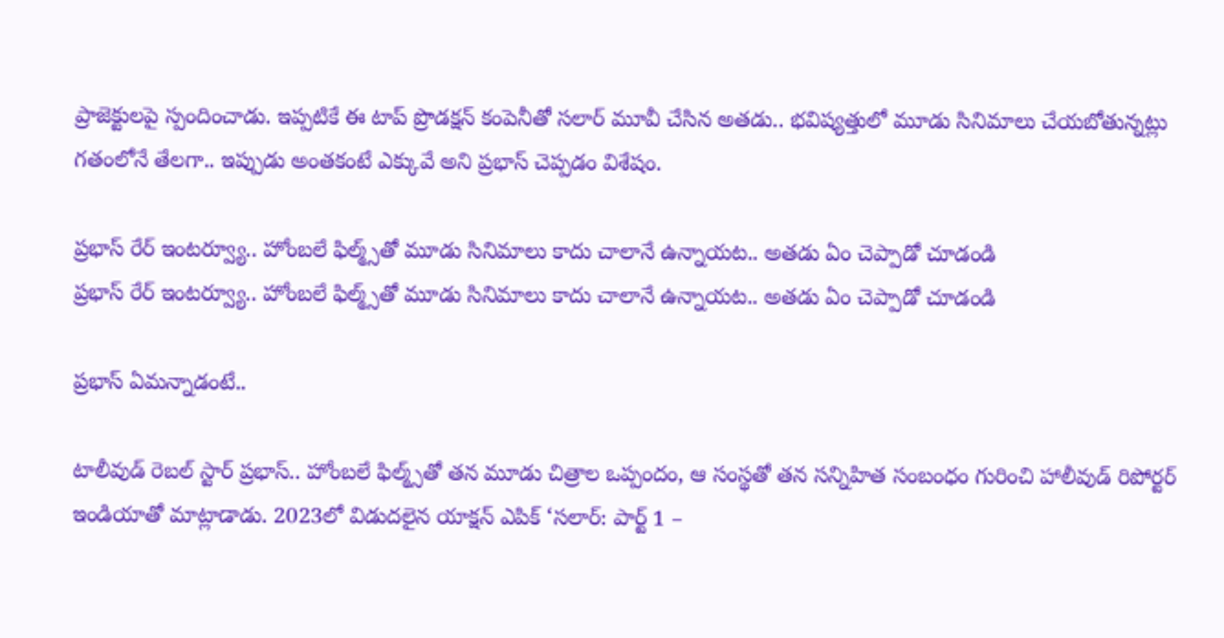ప్రాజెక్టులపై స్పందించాడు. ఇప్పటికే ఈ టాప్ ప్రొడక్షన్ కంపెనీతో సలార్ మూవీ చేసిన అతడు.. భవిష్యత్తులో మూడు సినిమాలు చేయబోతున్నట్లు గతంలోనే తేలగా.. ఇప్పుడు అంతకంటే ఎక్కువే అని ప్రభాస్ చెప్పడం విశేషం.

ప్రభాస్‌ రేర్ ఇంటర్వ్యూ.. హోంబలే ఫిల్మ్స్‌తో మూడు సినిమాలు కాదు చాలానే ఉన్నాయట.. అతడు ఏం చెప్పాడో చూడండి
ప్రభాస్‌ రేర్ ఇంటర్వ్యూ.. హోంబలే ఫిల్మ్స్‌తో మూడు సినిమాలు కాదు చాలానే ఉన్నాయట.. అతడు ఏం చెప్పాడో చూడండి

ప్రభాస్ ఏమన్నాడంటే..

టాలీవుడ్ రెబల్ స్టార్ ప్రభాస్.. హోంబలే ఫిల్మ్స్‌తో తన మూడు చిత్రాల ఒప్పందం, ఆ సంస్థతో తన సన్నిహిత సంబంధం గురించి హాలీవుడ్ రిపోర్టర్ ఇండియాతో మాట్లాడాడు. 2023లో విడుదలైన యాక్షన్ ఎపిక్ ‘సలార్: పార్ట్ 1 –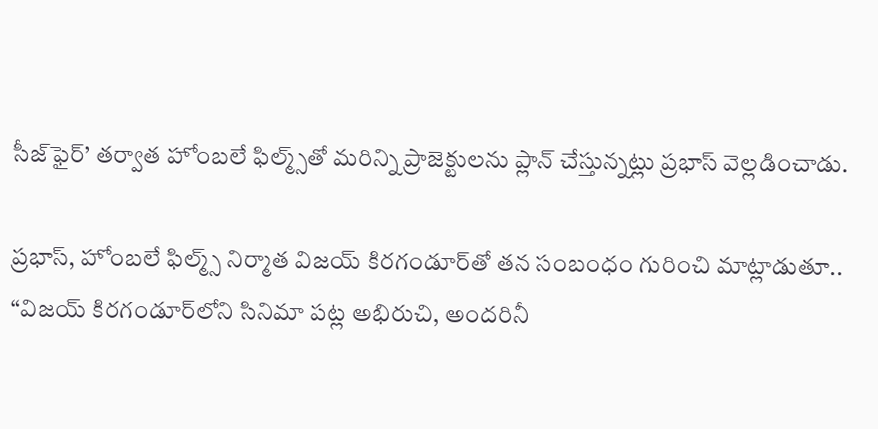సీజ్‌ఫైర్’ తర్వాత హోంబలే ఫిల్మ్స్‌తో మరిన్ని ప్రాజెక్టులను ప్లాన్ చేస్తున్నట్లు ప్రభాస్ వెల్లడించాడు.

ప్రభాస్, హోంబలే ఫిల్మ్స్ నిర్మాత విజయ్ కిరగండూర్‌తో తన సంబంధం గురించి మాట్లాడుతూ.. “విజయ్ కిరగండూర్‌లోని సినిమా పట్ల అభిరుచి, అందరినీ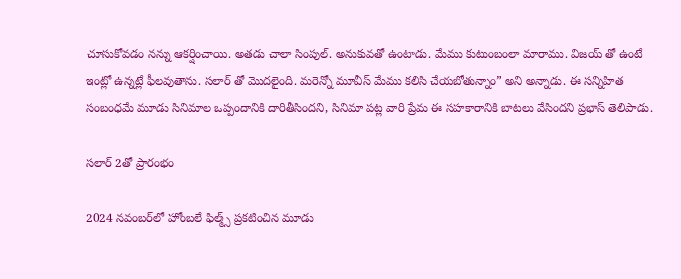చూసుకోవడం నన్ను ఆకర్షించాయి. అతడు చాలా సింపుల్. అనుకువతో ఉంటాడు. మేము కుటుంబంలా మారాము. విజయ్ తో ఉంటే ఇంట్లో ఉన్నట్లే ఫీలవుతాను. సలార్ తో మొదలైంది. మరెన్నో మూవీస్ మేము కలిసి చేయబోతున్నాం” అని అన్నాడు. ఈ సన్నిహిత సంబంధమే మూడు సినిమాల ఒప్పందానికి దారితీసిందని, సినిమా పట్ల వారి ప్రేమ ఈ సహకారానికి బాటలు వేసిందని ప్రభాస్ తెలిపాడు.

సలార్ 2తో ప్రారంభం

2024 నవంబర్‌లో హోంబలే ఫిల్మ్స్ ప్రకటించిన మూడు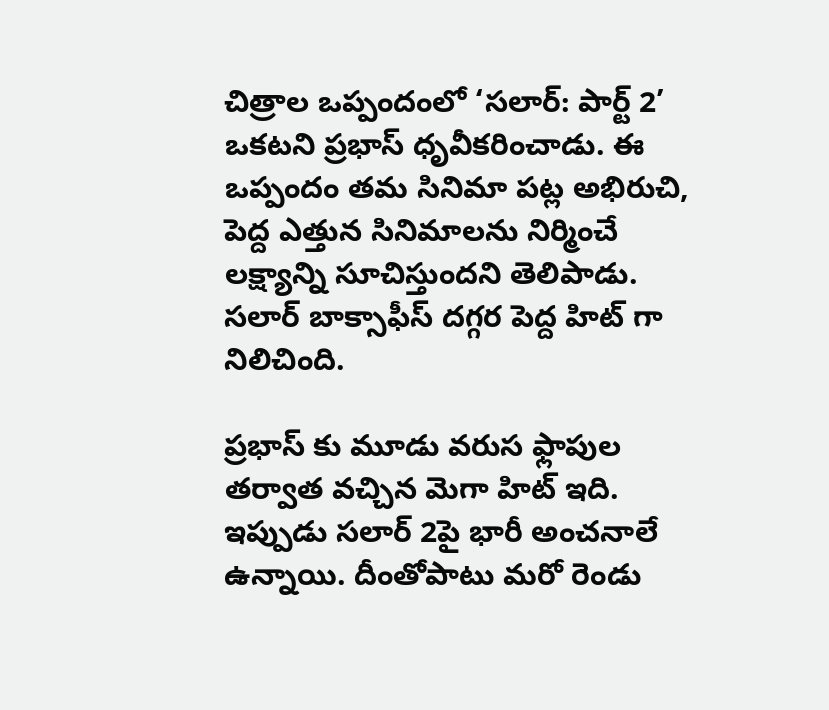చిత్రాల ఒప్పందంలో ‘సలార్: పార్ట్ 2’ ఒకటని ప్రభాస్ ధృవీకరించాడు. ఈ ఒప్పందం తమ సినిమా పట్ల అభిరుచి, పెద్ద ఎత్తున సినిమాలను నిర్మించే లక్ష్యాన్ని సూచిస్తుందని తెలిపాడు. సలార్ బాక్సాఫీస్ దగ్గర పెద్ద హిట్ గా నిలిచింది.

ప్రభాస్ కు మూడు వరుస ఫ్లాపుల తర్వాత వచ్చిన మెగా హిట్ ఇది. ఇప్పుడు సలార్ 2పై భారీ అంచనాలే ఉన్నాయి. దీంతోపాటు మరో రెండు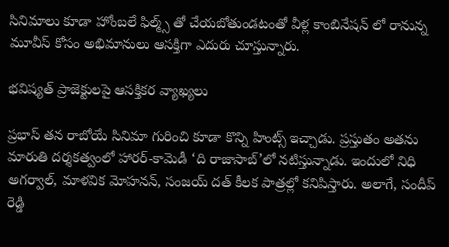సినిమాలు కూడా హోంబలే ఫిల్మ్స్ తో చేయబోతుండటంతో వీళ్ల కాంబినేషన్ లో రానున్న మూవీస్ కోసం అభిమానులు ఆసక్తిగా ఎదురు చూస్తున్నారు.

భవిష్యత్ ప్రాజెక్టులపై ఆసక్తికర వ్యాఖ్యలు

ప్రభాస్ తన రాబోయే సినిమా గురించి కూడా కొన్ని హింట్స్ ఇచ్చాడు. ప్రస్తుతం అతను మారుతి దర్శకత్వంలో హారర్-కామెడీ ‘ది రాజాసాబ్’లో నటిస్తున్నాడు. ఇందులో నిధి అగర్వాల్, మాళవిక మోహనన్, సంజయ్ దత్ కీలక పాత్రల్లో కనిపిస్తారు. అలాగే, సందీప్ రెడ్డి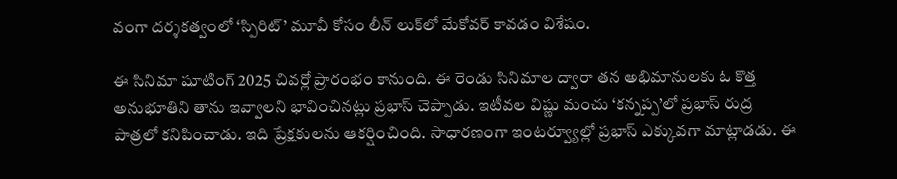వంగా దర్శకత్వంలో ‘స్పిరిట్’ మూవీ కోసం లీన్ లుక్‌లో మేకోవర్ కావడం విశేషం.

ఈ సినిమా షూటింగ్ 2025 చివర్లో ప్రారంభం కానుంది. ఈ రెండు సినిమాల ద్వారా తన అభిమానులకు ఓ కొత్త అనుభూతిని తాను ఇవ్వాలని భావించినట్లు ప్రభాస్ చెప్పాడు. ఇటీవల విష్ణు మంచు ‘కన్నప్ప’లో ప్రభాస్ రుద్ర పాత్రలో కనిపించాడు. ఇది ప్రేక్షకులను ఆకర్షించింది. సాధారణంగా ఇంటర్వ్యూల్లో ప్రభాస్ ఎక్కువగా మాట్లాడడు. ఈ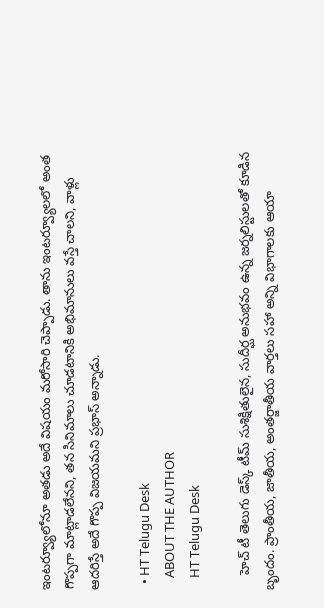ఇంటర్వ్యూలోనూ అతడు అదే విషయం మరోసారి చెప్పాడు. తాను ఇంటర్వ్యూలలో అంత గొప్పగా మాట్లాడలేనని, తన సినిమాలు చూడటానికి అభిమానులు వస్తే చాలని, వాళ్లు ఆదరిస్తే అదే గొప్ప విజయమని ప్రభాస్ అన్నాడు.

  • HT Telugu Desk
    ABOUT THE AUTHOR
    HT Telugu Desk

    హెచ్ టీ తెలుగు డెస్క్ టీమ్ సుశిక్షితులైన, సుదీర్ఘ అనుభవం ఉన్న జర్నలిస్టులతో కూడిన బృందం. ప్రాంతీయ, జాతీయ, అంతర్జాతీయ వార్తలు సహా అన్ని విభాగాలకు ఆయా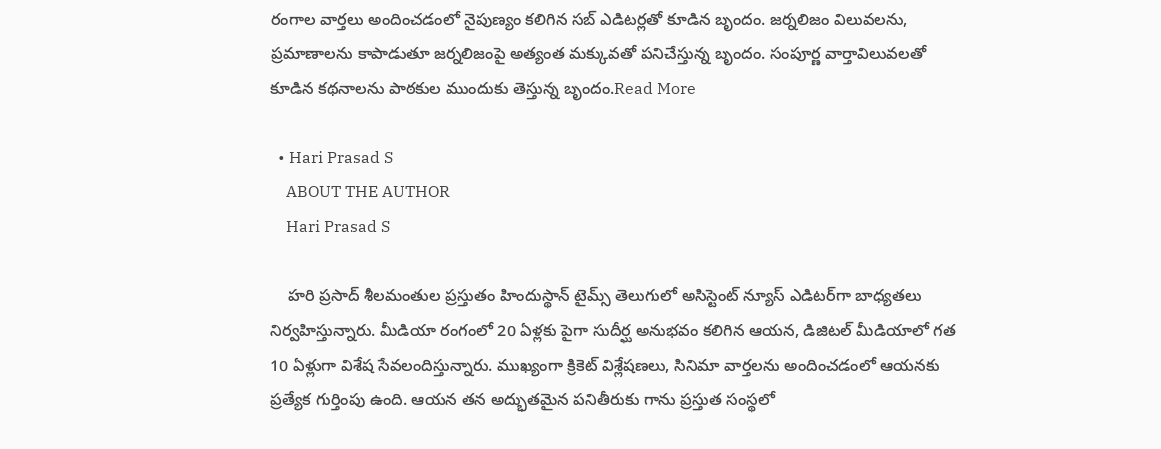రంగాల వార్తలు అందించడంలో నైపుణ్యం కలిగిన సబ్ ఎడిటర్లతో కూడిన బృందం. జర్నలిజం విలువలను, ప్రమాణాలను కాపాడుతూ జర్నలిజంపై అత్యంత మక్కువతో పనిచేస్తున్న బృందం. సంపూర్ణ వార్తావిలువలతో కూడిన కథనాలను పాఠకుల ముందుకు తెస్తున్న బృందం.Read More

  • Hari Prasad S
    ABOUT THE AUTHOR
    Hari Prasad S

    హరి ప్రసాద్ శీలమంతుల ప్రస్తుతం హిందుస్థాన్ టైమ్స్ తెలుగులో అసిస్టెంట్ న్యూస్ ఎడిటర్‌గా బాధ్యతలు నిర్వహిస్తున్నారు. మీడియా రంగంలో 20 ఏళ్లకు పైగా సుదీర్ఘ అనుభవం కలిగిన ఆయన, డిజిటల్ మీడియాలో గత 10 ఏళ్లుగా విశేష సేవలందిస్తున్నారు. ముఖ్యంగా క్రికెట్ విశ్లేషణలు, సినిమా వార్తలను అందించడంలో ఆయనకు ప్రత్యేక గుర్తింపు ఉంది. ఆయన తన అద్భుతమైన పనితీరుకు గాను ప్రస్తుత సంస్థలో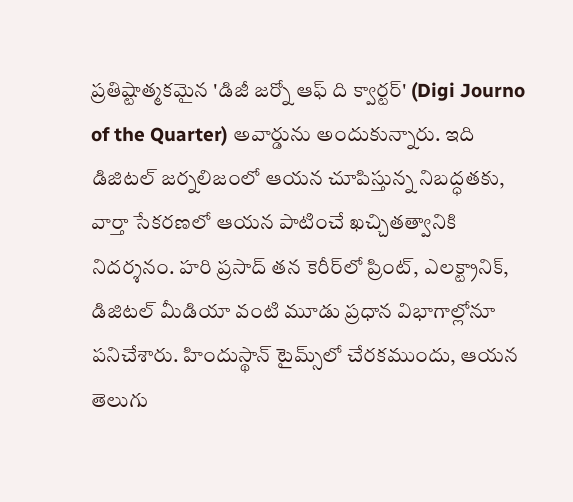ప్రతిష్టాత్మకమైన 'డిజీ జర్నో ఆఫ్ ది క్వార్టర్' (Digi Journo of the Quarter) అవార్డును అందుకున్నారు. ఇది డిజిటల్ జర్నలిజంలో ఆయన చూపిస్తున్న నిబద్ధతకు, వార్తా సేకరణలో ఆయన పాటించే ఖచ్చితత్వానికి నిదర్శనం. హరి ప్రసాద్ తన కెరీర్‌లో ప్రింట్, ఎలక్ట్రానిక్, డిజిటల్ మీడియా వంటి మూడు ప్రధాన విభాగాల్లోనూ పనిచేశారు. హిందుస్థాన్ టైమ్స్‌లో చేరకముందు, ఆయన తెలుగు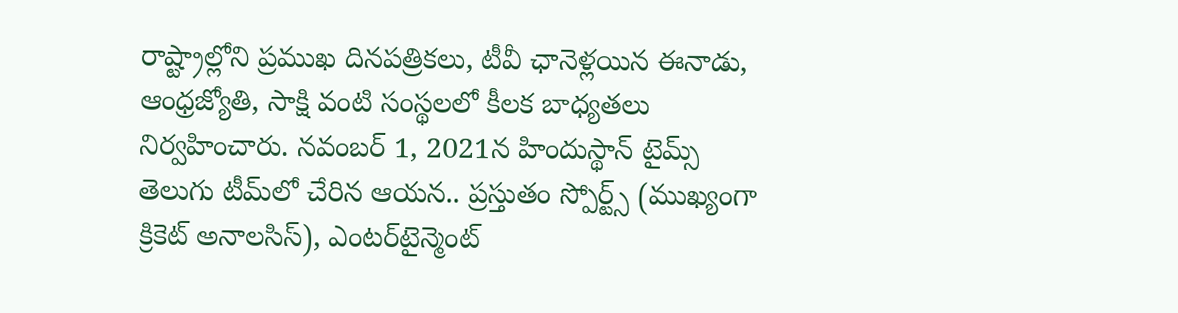రాష్ట్రాల్లోని ప్రముఖ దినపత్రికలు, టీవీ ఛానెళ్లయిన ఈనాడు, ఆంధ్రజ్యోతి, సాక్షి వంటి సంస్థలలో కీలక బాధ్యతలు నిర్వహించారు. నవంబర్ 1, 2021న హిందుస్థాన్ టైమ్స్ తెలుగు టీమ్‌లో చేరిన ఆయన.. ప్రస్తుతం స్పోర్ట్స్ (ముఖ్యంగా క్రికెట్ అనాలసిస్), ఎంటర్‌టైన్మెంట్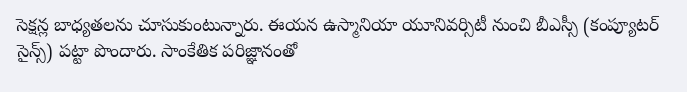సెక్షన్ల బాధ్యతలను చూసుకుంటున్నారు. ఈయన ఉస్మానియా యూనివర్సిటీ నుంచి బీఎస్సీ (కంప్యూటర్ సైన్స్) పట్టా పొందారు. సాంకేతిక పరిజ్ఞానంతో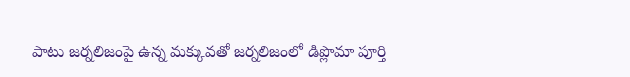పాటు జర్నలిజంపై ఉన్న మక్కువతో జర్నలిజంలో డిప్లొమా పూర్తి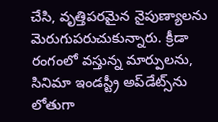చేసి, వృత్తిపరమైన నైపుణ్యాలను మెరుగుపరుచుకున్నారు. క్రీడా రంగంలో వస్తున్న మార్పులను, సినిమా ఇండస్ట్రీ అప్‌డేట్స్‌ను లోతుగా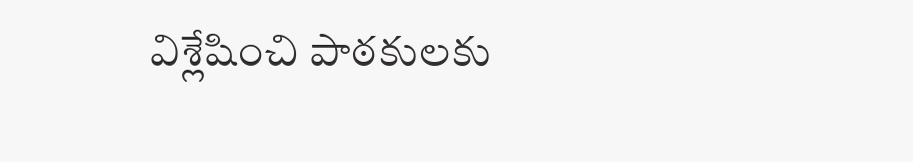విశ్లేషించి పాఠకులకు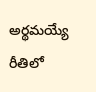అర్థమయ్యే రీతిలో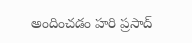అందించడం హరి ప్రసాద్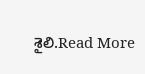శైలి.Read More